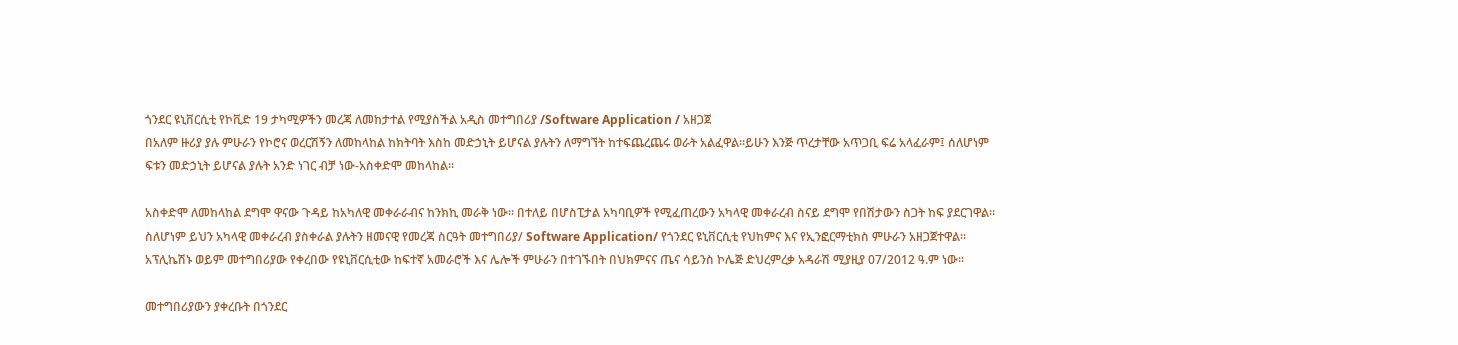ጎንደር ዩኒቨርሲቲ የኮቪድ 19 ታካሚዎችን መረጃ ለመከታተል የሚያስችል አዲስ መተግበሪያ /Software Application / አዘጋጀ
በአለም ዙሪያ ያሉ ምሁራን የኮሮና ወረርሽኝን ለመከላከል ከክትባት እስከ መድኃኒት ይሆናል ያሉትን ለማግኘት ከተፍጨረጨሩ ወራት አልፈዋል፡፡ይሁን እንጅ ጥረታቸው አጥጋቢ ፍሬ አላፈራም፤ ሰለሆነም ፍቱን መድኃኒት ይሆናል ያሉት አንድ ነገር ብቻ ነው-አስቀድሞ መከላከል፡፡

አስቀድሞ ለመከላከል ደግሞ ዋናው ጉዳይ ከአካለዊ መቀራራብና ከንክኪ መራቅ ነው፡፡ በተለይ በሆስፒታል አካባቢዎች የሚፈጠረውን አካላዊ መቀራረብ ስናይ ደግሞ የበሽታውን ስጋት ከፍ ያደርገዋል፡፡ ስለሆነም ይህን አካላዊ መቀራረብ ያስቀራል ያሉትን ዘመናዊ የመረጃ ስርዓት መተግበሪያ/ Software Application/ የጎንደር ዩኒቨርሲቲ የህከምና እና የኢንፎርማቲክስ ምሁራን አዘጋጀተዋል፡፡ አፕሊኬሽኑ ወይም መተግበሪያው የቀረበው የዩኒቨርሲቲው ከፍተኛ አመራሮች እና ሌሎች ምሁራን በተገኙበት በህክምናና ጤና ሳይንስ ኮሌጅ ድህረምረቃ አዳራሽ ሚያዚያ 07/2012 ዓ.ም ነው፡፡

መተግበሪያውን ያቀረቡት በጎንደር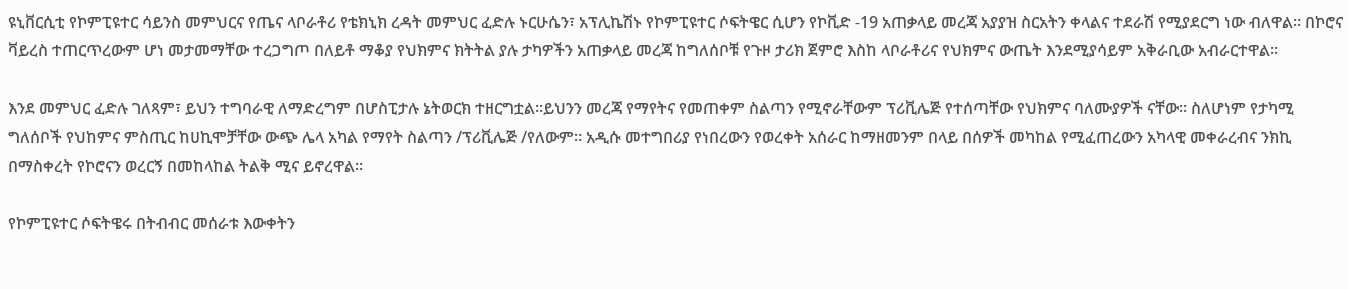ዩኒቨርሲቲ የኮምፒዩተር ሳይንስ መምህርና የጤና ላቦራቶሪ የቴክኒክ ረዳት መምህር ፈድሉ ኑርሁሴን፣ አፕሊኬሽኑ የኮምፒዩተር ሶፍትዌር ሲሆን የኮቪድ -19 አጠቃላይ መረጃ አያያዝ ስርአትን ቀላልና ተደራሽ የሚያደርግ ነው ብለዋል፡፡ በኮሮና ቫይረስ ተጠርጥረውም ሆነ መታመማቸው ተረጋግጦ በለይቶ ማቆያ የህክምና ክትትል ያሉ ታካዎችን አጠቃላይ መረጃ ከግለሰቦቹ የጉዞ ታሪክ ጀምሮ እስከ ላቦራቶሪና የህክምና ውጤት እንደሚያሳይም አቅራቢው አብራርተዋል፡፡

እንደ መምህር ፈድሉ ገለጻም፣ ይህን ተግባራዊ ለማድረግም በሆስፒታሉ ኔትወርክ ተዘርግቷል፡፡ይህንን መረጃ የማየትና የመጠቀም ስልጣን የሚኖራቸውም ፕሪቪሌጅ የተሰጣቸው የህክምና ባለሙያዎች ናቸው፡፡ ስለሆነም የታካሚ ግለሰቦች የህከምና ምስጢር ከሀኪሞቻቸው ውጭ ሌላ አካል የማየት ስልጣን /ፕሪቪሌጅ /የለውም፡፡ አዲሱ መተግበሪያ የነበረውን የወረቀት አሰራር ከማዘመንም በላይ በሰዎች መካከል የሚፈጠረውን አካላዊ መቀራረብና ንክኪ በማስቀረት የኮሮናን ወረርኝ በመከላከል ትልቅ ሚና ይኖረዋል፡፡

የኮምፒዩተር ሶፍትዌሩ በትብብር መሰራቱ እውቀትን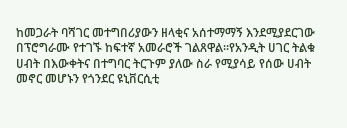ከመጋራት ባሻገር መተግበሪያውን ዘላቂና አሰተማማኝ እንደሚያደርገው በፕሮግራሙ የተገኙ ከፍተኛ አመራሮች ገልጸዋል፡፡የአንዲት ሀገር ትልቁ ሀብት በእውቀትና በተግባር ትርጉም ያለው ስራ የሚያሳይ የሰው ሀብት መኖር መሆኑን የጎንደር ዩኒቨርሲቲ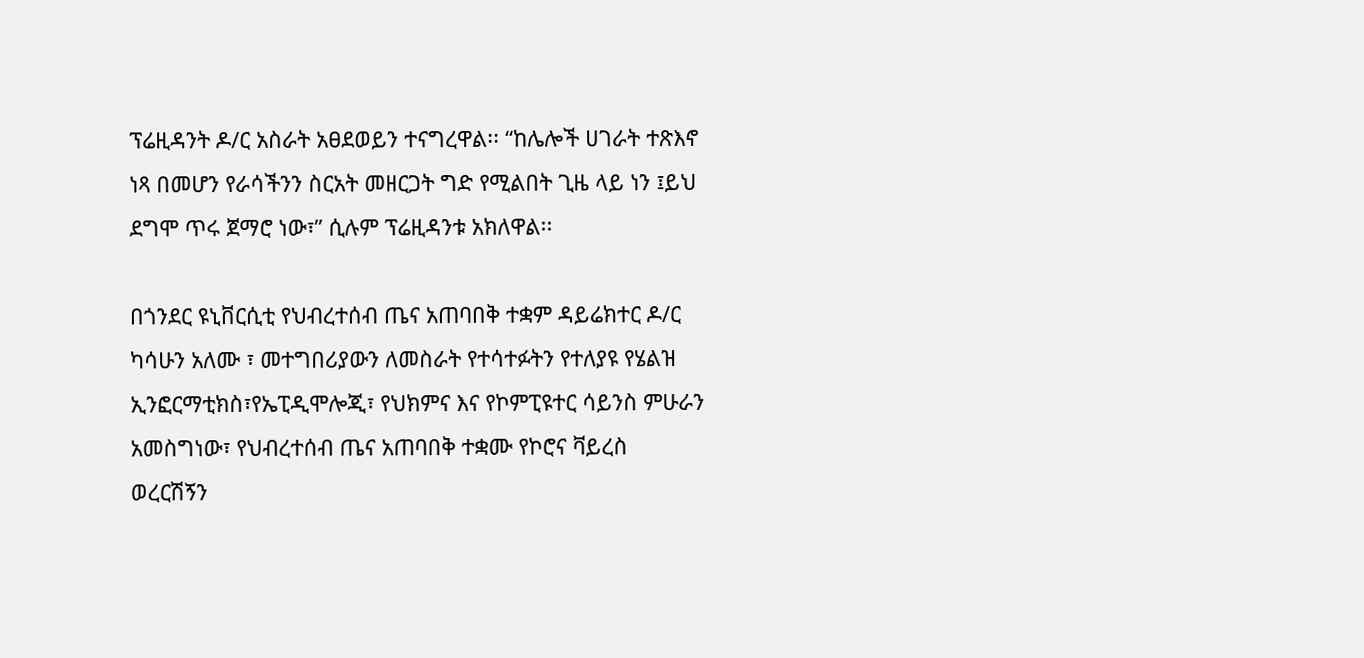ፕሬዚዳንት ዶ/ር አስራት አፀደወይን ተናግረዋል፡፡ “ከሌሎች ሀገራት ተጽእኖ ነጻ በመሆን የራሳችንን ስርአት መዘርጋት ግድ የሚልበት ጊዜ ላይ ነን ፤ይህ ደግሞ ጥሩ ጀማሮ ነው፣” ሲሉም ፕሬዚዳንቱ አክለዋል፡፡

በጎንደር ዩኒቨርሲቲ የህብረተሰብ ጤና አጠባበቅ ተቋም ዳይሬክተር ዶ/ር ካሳሁን አለሙ ፣ መተግበሪያውን ለመስራት የተሳተፉትን የተለያዩ የሄልዝ ኢንፎርማቲክስ፣የኤፒዲሞሎጂ፣ የህክምና እና የኮምፒዩተር ሳይንስ ምሁራን አመስግነው፣ የህብረተሰብ ጤና አጠባበቅ ተቋሙ የኮሮና ቫይረስ ወረርሽኝን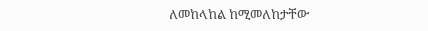ለመከላከል ከሚመለከታቸው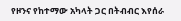የዞንና የከተማው አካላት ጋር በትብብር እየሰራ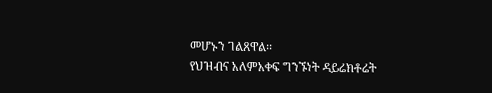መሆኑን ገልጸዋል፡፡
የህዝብና አለምአቀፍ ግንኙነት ዳይሬክቶሬት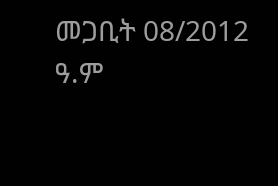መጋቢት 08/2012 ዓ.ም